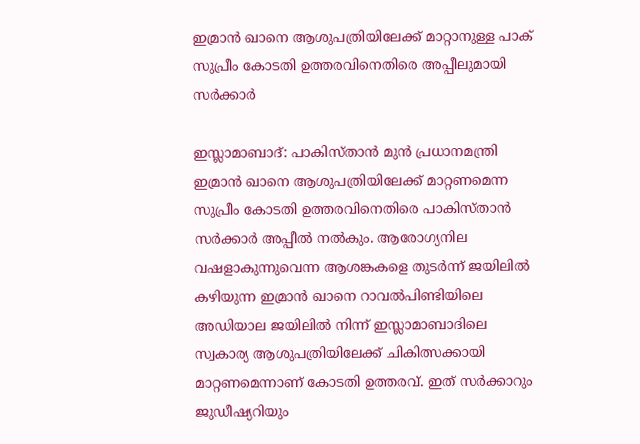ഇമ്രാൻ ഖാനെ ആശുപത്രിയിലേക്ക് മാറ്റാനുള്ള പാക് സുപ്രീം കോടതി ഉത്തരവിനെതിരെ അപ്പീലുമായി സർക്കാർ

ഇസ്ലാമാബാദ്: പാകിസ്താൻ മുൻ പ്രധാനമന്ത്രി ഇമ്രാൻ ഖാനെ ആശുപത്രിയിലേക്ക് മാറ്റണമെന്ന സുപ്രീം കോടതി ഉത്തരവിനെതിരെ പാകിസ്താൻ സർക്കാർ അപ്പീൽ നൽകും. ആരോഗ്യനില വഷളാകുന്നുവെന്ന ആശങ്കകളെ തുടർന്ന് ജയിലിൽ കഴിയുന്ന ഇമ്രാൻ ഖാനെ റാവൽപിണ്ടിയിലെ അഡിയാല ജയിലിൽ നിന്ന് ഇസ്ലാമാബാദിലെ സ്വകാര്യ ആശുപത്രിയിലേക്ക് ചികിത്സക്കായി മാറ്റണമെന്നാണ് കോടതി ഉത്തരവ്. ഇത് സർക്കാറും ജുഡീഷ്യറിയും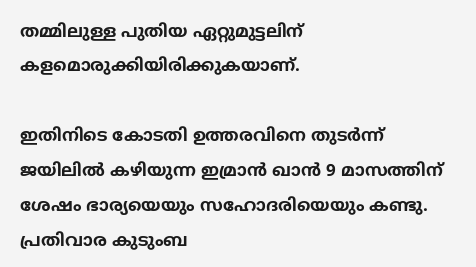തമ്മിലുള്ള പുതിയ ഏറ്റുമുട്ടലിന് കളമൊരുക്കിയിരിക്കുകയാണ്.

ഇതിനിടെ കോടതി ഉത്തരവിനെ തുടർന്ന് ജയിലിൽ കഴിയുന്ന ഇമ്രാൻ ഖാൻ 9 മാസത്തിന് ശേഷം ഭാര്യയെയും സഹോദരിയെയും കണ്ടു. പ്രതിവാര കുടുംബ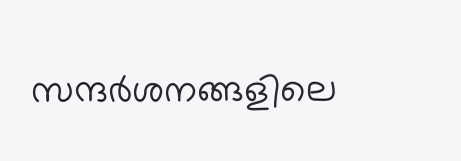സന്ദർശനങ്ങളിലെ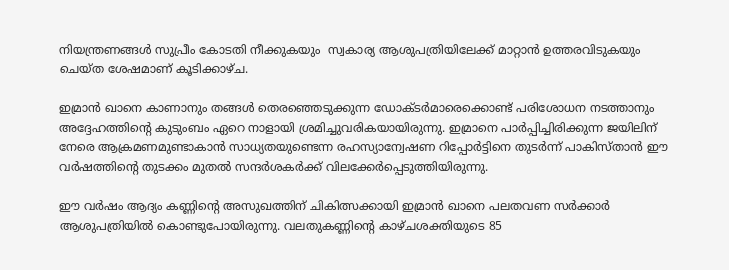നിയന്ത്രണങ്ങൾ സുപ്രീം കോടതി നീക്കുകയും  സ്വകാര്യ ആശുപത്രിയിലേക്ക് മാറ്റാൻ ഉത്തരവിടുകയും ചെയ്ത ശേഷമാണ് കൂടിക്കാഴ്ച.

ഇമ്രാൻ ഖാനെ കാണാനും തങ്ങൾ തെരഞ്ഞെടുക്കുന്ന ഡോക്ടർമാരെക്കൊണ്ട് പരിശോധന നടത്താനും അദ്ദേഹത്തിന്‍റെ കുടുംബം ഏറെ നാളായി ശ്രമിച്ചുവരികയായിരുന്നു. ഇമ്രാനെ പാർപ്പിച്ചിരിക്കുന്ന ജയിലിന് നേരെ ആക്രമണമുണ്ടാകാൻ സാധ്യതയുണ്ടെന്ന രഹസ്യാന്വേഷണ റിപ്പോർട്ടിനെ തുടർന്ന് പാകിസ്താൻ ഈ വർഷത്തിന്‍റെ തുടക്കം മുതൽ സന്ദർശകർക്ക് വിലക്കേർപ്പെടുത്തിയിരുന്നു.

ഈ വർഷം ആദ്യം കണ്ണിന്‍റെ അസുഖത്തിന് ചികിത്സക്കായി ഇമ്രാൻ ഖാനെ പലതവണ സർക്കാർ ആശുപത്രിയിൽ കൊണ്ടുപോയിരുന്നു. വലതുകണ്ണിന്‍റെ കാഴ്ചശക്തിയുടെ 85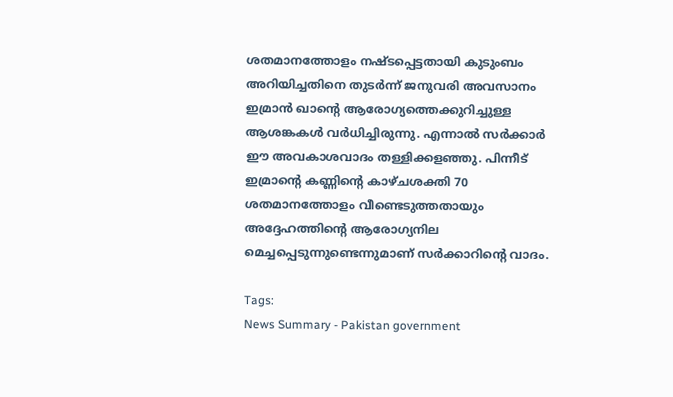ശതമാനത്തോളം നഷ്ടപ്പെട്ടതായി കുടുംബം അറിയിച്ചതിനെ തുടർന്ന് ജനുവരി അവസാനം ഇമ്രാൻ ഖാന്‍റെ ആരോഗ്യത്തെക്കുറിച്ചുള്ള ആശങ്കകൾ വർധിച്ചിരുന്നു. എന്നാൽ സർക്കാർ ഈ അവകാശവാദം തള്ളിക്കളഞ്ഞു. പിന്നീട് ഇമ്രാന്‍റെ കണ്ണിന്റെ കാഴ്ചശക്തി 70 ശതമാനത്തോളം വീണ്ടെടുത്തതായും അദ്ദേഹത്തിന്‍റെ ആരോഗ്യനില മെച്ചപ്പെടുന്നുണ്ടെന്നുമാണ് സർക്കാറിന്‍റെ വാദം.

Tags:
News Summary - Pakistan government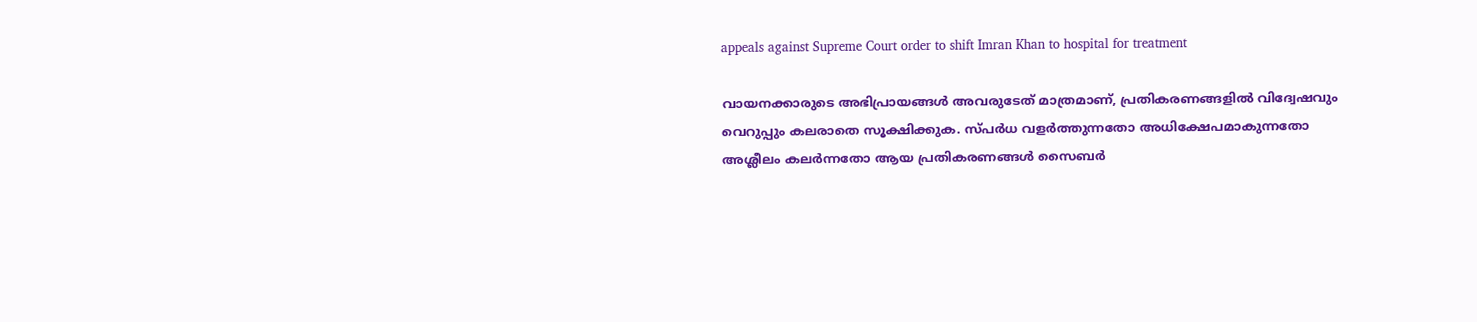appeals against Supreme Court order to shift Imran Khan to hospital for treatment

വായനക്കാരുടെ അഭിപ്രായങ്ങള്‍ അവരുടേത് മാത്രമാണ്, പ്രതികരണങ്ങളിൽ വിദ്വേഷവും വെറുപ്പും കലരാതെ സൂക്ഷിക്കുക. സ്പർധ വളർത്തുന്നതോ അധിക്ഷേപമാകുന്നതോ അശ്ലീലം കലർന്നതോ ആയ പ്രതികരണങ്ങൾ സൈബർ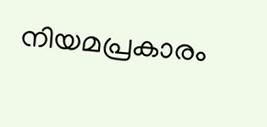നിയമപ്രകാരം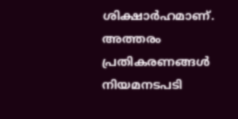ശിക്ഷാർഹമാണ്. അത്തരം പ്രതികരണങ്ങൾ നിയമനടപടി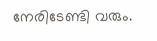നേരിടേണ്ടി വരും.